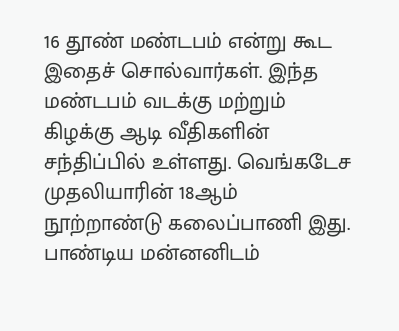16 தூண் மண்டபம் என்று கூட இதைச் சொல்வார்கள். இந்த மண்டபம் வடக்கு மற்றும் கிழக்கு ஆடி வீதிகளின் சந்திப்பில் உள்ளது. வெங்கடேச முதலியாரின் 18ஆம் நூற்றாண்டு கலைப்பாணி இது. பாண்டிய மன்னனிடம்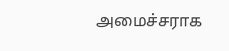அமைச்சராக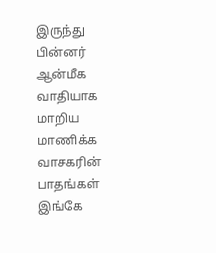இருந்து பின்னர் ஆன்மீக வாதியாக மாறிய மாணிக்க வாசகரின் பாதங்கள் இங்கே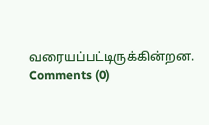வரையப்பட்டிருக்கின்றன.
Comments (0)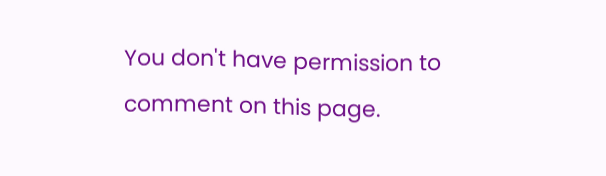You don't have permission to comment on this page.